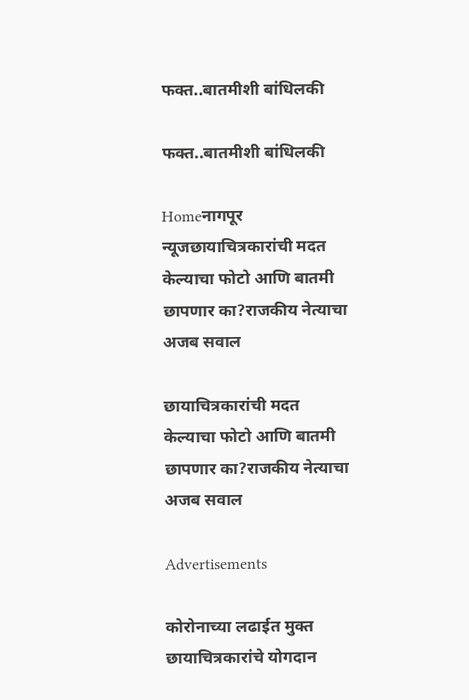फक्त..बातमीशी बांधिलकी

फक्त..बातमीशी बांधिलकी

Homeनागपूर न्यूजछायाचित्रकारांची मदत केल्याचा फोटो आणि बातमी छापणार का?राजकीय नेत्याचा अजब सवाल

छायाचित्रकारांची मदत केल्याचा फोटो आणि बातमी छापणार का?राजकीय नेत्याचा अजब सवाल

Advertisements

कोरोनाच्या लढाईत मुक्त छायाचित्रकारांचे योगदान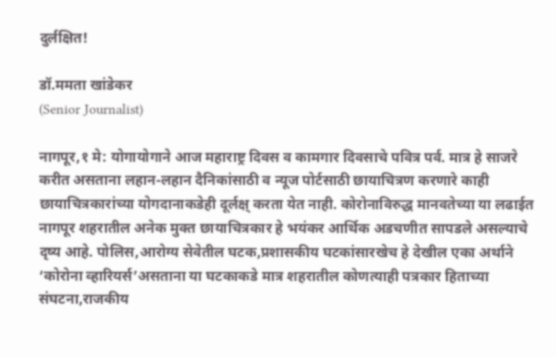दुर्लक्षित!

डॉ.ममता खांडेकर
(Senior Journalist)

नागपूर,१ मे: योगायोगाने आज महाराष्ट्र दिवस व कामगार दिवसाचे पवित्र पर्व. मात्र हे साजरे करीत असताना लहान-लहान दैनिकांसाठी व न्यूज पोर्टसाठी छायाचित्रण करणारे काही छायाचित्रकारांच्या योगदानाकडेही दूर्लक्ष् करता येत नाही. कोरोनाविरुद्ध मानवतेच्या या लढाईत नागपूर शहरातील अनेक मुक्त छायाचित्रकार हे भयंकर आर्थिक अडचणीत सापडले असल्याचे दृष्य आहे. पोलिस,आरोग्य सेवेतील घटक,प्रशासकीय घटकांसारखेच हे देखील एका अर्थाने ‘कोरोना व्हारियर्स’असताना या घटकाकडे मात्र शहरातील कोणत्याही पत्रकार हिताच्या संघटना,राजकीय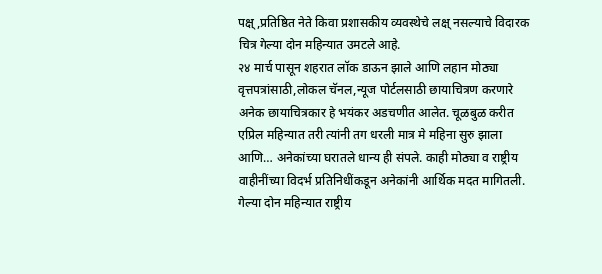पक्ष्,प्रतिष्ठित नेते किवा प्रशासकीय व्यवस्थेचे लक्ष् नसल्याचे विदारक चित्र गेल्या दोन महिन्यात उमटले आहे.
२४ मार्च पासून शहरात लॉक डाऊन झाले आणि लहान मोठ्या वृत्तपत्रांसाठी,लोकल चॅनल,न्यूज पोर्टलसाठी छायाचित्रण करणारे अनेक छायाचित्रकार हे भयंकर अडचणीत आलेत. चूळबुळ करीत एप्रिल महिन्यात तरी त्यांनी तग धरली मात्र मे महिना सुरु झाला आणि… अनेकांच्या घरातले धान्य ही संपले. काही मोठ्या व राष्ट्रीय वाहीनींच्या विदर्भ प्रतिनिधींकडून अनेकांनी आर्थिक मदत मागितली. गेल्या दोन महिन्यात राष्ट्रीय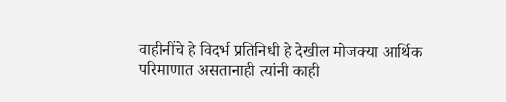वाहीनींचे हे विदर्भ प्रतिनिधी हे देखील मोजक्या आर्थिक परिमाणात असतानाही त्यांनी काही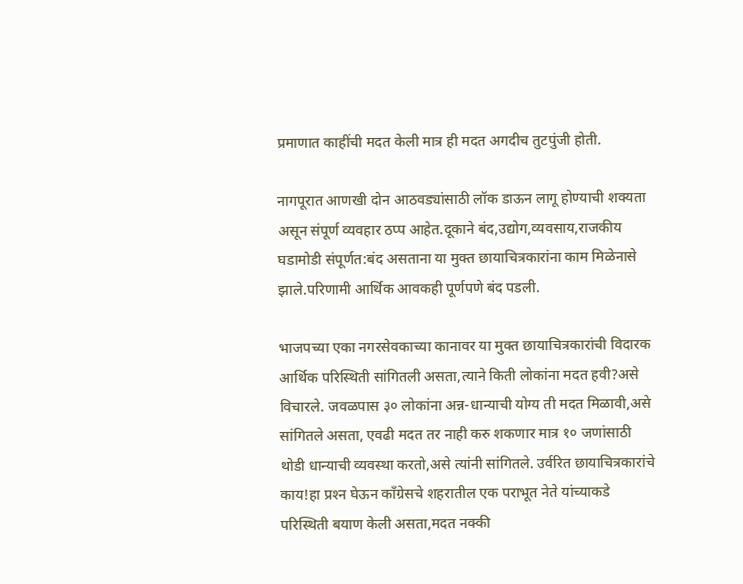प्रमाणात काहींची मदत केली मात्र ही मदत अगदीच तुटपुंजी होती.

नागपूरात आणखी दोन आठवड्यांसाठी लॉक डाऊन लागू होण्याची शक्यता असून संपूर्ण व्यवहार ठप्प आहेत.दूकाने बंद,उद्योग,व्यवसाय,राजकीय घडामोडी संपूर्णत:बंद असताना या मुक्त छायाचित्रकारांना काम मिळेनासे झाले.परिणामी आर्थिक आवकही पूर्णपणे बंद पडली.

भाजपच्या एका नगरसेवकाच्या कानावर या मुक्त छायाचित्रकारांची विदारक आर्थिक परिस्थिती सांगितली असता,त्याने किती लोकांना मदत हवी?असे विचारले. जवळपास ३० लोकांना अन्न-धान्याची योग्य ती मदत मिळावी,असे सांगितले असता, एवढी मदत तर नाही करु शकणार मात्र १० जणांसाठी थोडी धान्याची व्यवस्था करतो,असे त्यांनी सांगितले. उर्वरित छायाचित्रकारांचे काय!हा प्रश्‍न घेऊन काँग्रेसचे शहरातील एक पराभूत नेते यांच्याकडे परिस्थिती बयाण केली असता,मदत नक्की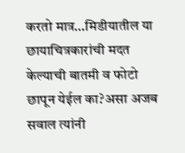करतो मात्र…मिडीयातील या छायाचित्रकारांची मदत केल्याची बातमी व फोटो छापून येईल का?असा अजब सवाल त्यांनी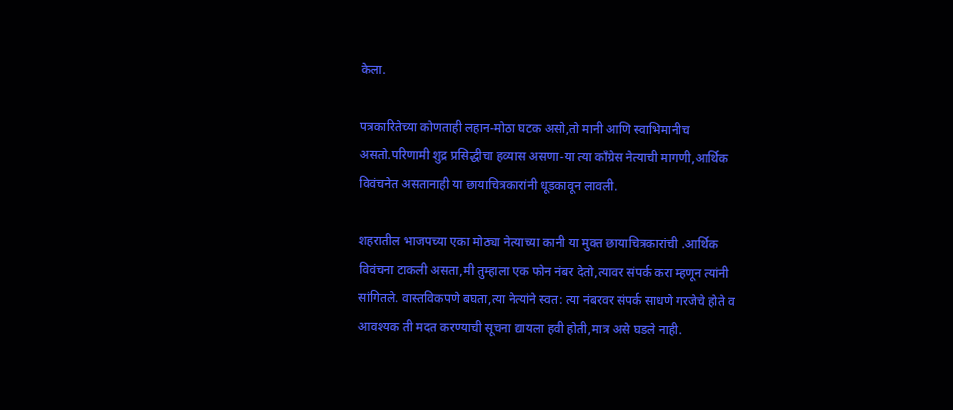केला.

पत्रकारितेच्या कोणताही लहान-मोठा घटक असो,तो मानी आणि स्वाभिमानीच असतो.परिणामी शुद्र प्रसिद्धीचा हव्यास असणा-या त्या काँग्रेस नेत्याची मागणी,आर्थिक विवंचनेत असतानाही या छायाचित्रकारांनी धूडकावून लावली.

शहरातील भाजपच्या एका मोठ्या नेत्याच्या कानी या मुक्त छायाचित्रकारांची .आर्थिक विवंचना टाकली असता,मी तुम्हाला एक फोन नंबर देतो,त्यावर संपर्क करा म्हणून त्यांनी सांगितले. वास्तविकपणे बघता,त्या नेत्यांने स्वत: त्या नंबरवर संपर्क साधणे गरजेचे होते व आवश्‍यक ती मदत करण्याची सूचना द्यायला हवी होती,मात्र असे घडले नाही.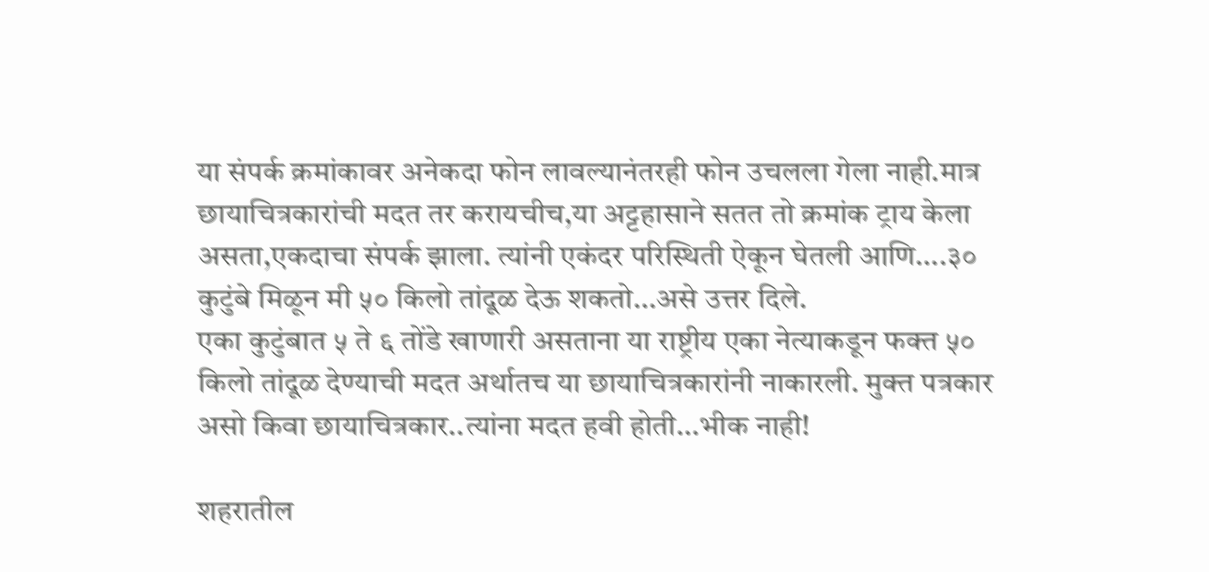या संपर्क क्रमांकावर अनेकदा फोन लावल्यानंतरही फोन उचलला गेला नाही.मात्र छायाचित्रकारांची मदत तर करायचीच,या अट्टहासाने सतत तो क्रमांक ट्राय केला असता,एकदाचा संपर्क झाला. त्यांनी एकंदर परिस्थिती ऐकून घेतली आणि….३० कुटुंबे मिळून मी ५० किलो तांदूळ देऊ शकतो…असे उत्तर दिले.
एका कुटुंबात ५ ते ६ तोंडे खाणारी असताना या राष्ट्रीय एका नेत्याकडून फक्त ५० किलो तांदूळ देण्याची मदत अर्थातच या छायाचित्रकारांनी नाकारली. मुक्त पत्रकार असो किवा छायाचित्रकार..त्यांना मदत हवी होती…भीक नाही!

शहरातील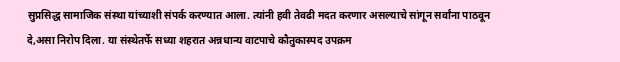सुप्रसिद्ध सामाजिक संस्था यांच्याशी संपर्क करण्यात आला. त्यांनी हवी तेवढी मदत करणार असल्याचे सांगून सर्वांना पाठवून दे,असा निरोप दिला. या संस्थेतर्फे सध्या शहरात अन्नधान्य वाटपाचे कौतुकास्पद उपक्रम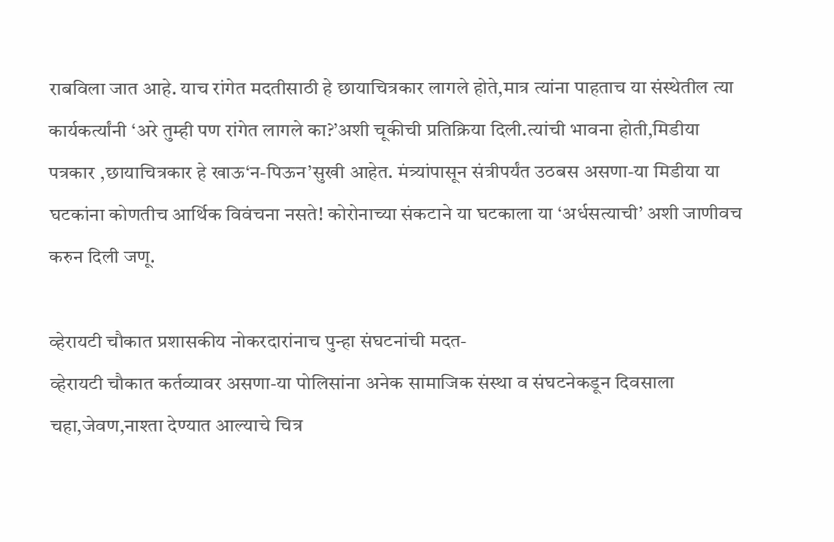राबविला जात आहे. याच रांगेत मदतीसाठी हे छायाचित्रकार लागले होते,मात्र त्यांना पाहताच या संस्थेतील त्या कार्यकर्त्यांनी ‘अरे तुम्ही पण रांगेत लागले का?’अशी चूकीची प्रतिक्रिया दिली.त्यांची भावना होती,मिडीया पत्रकार ,छायाचित्रकार हे खाऊ‘न-पिऊन’सुखी आहेत. मंत्र्यांपासून संत्रीपर्यंत उठबस असणा-या मिडीया या घटकांना कोणतीच आर्थिक विवंचना नसते! कोरोनाच्या संकटाने या घटकाला या ‘अर्धसत्याची’ अशी जाणीवच करुन दिली जणू.

व्हेरायटी चौकात प्रशासकीय नोकरदारांनाच पुन्हा संघटनांची मदत-
व्हेरायटी चौकात कर्तव्यावर असणा-या पोलिसांना अनेक सामाजिक संस्था व संघटनेकडून दिवसाला चहा,जेवण,नाश्‍ता देण्यात आल्याचे चित्र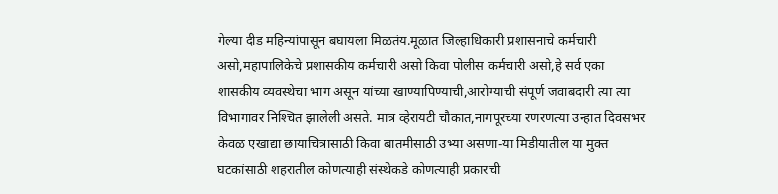गेल्या दीड महिन्यांपासून बघायला मिळतंय.मूळात जिल्हाधिकारी प्रशासनाचे कर्मचारी असो,महापालिकेचे प्रशासकीय कर्मचारी असो किवा पोलीस कर्मचारी असो,हे सर्व एका शासकीय व्यवस्थेचा भाग असून यांच्या खाण्यापिण्याची,आरोग्याची संपूर्ण जवाबदारी त्या त्या विभागावर निश्‍चित झालेली असते. मात्र व्हेरायटी चौकात,नागपूरच्या रणरणत्या उन्हात दिवसभर केवळ एखाद्या छायाचित्रासाठी किवा बातमीसाठी उभ्या असणा-या मिडीयातील या मुक्त घटकांसाठी शहरातील कोणत्याही संस्थेकडे कोणत्याही प्रकारची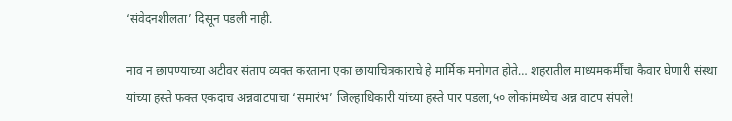‘संवेदनशीलता’ दिसून पडली नाही.

नाव न छापण्याच्या अटीवर संताप व्यक्त करताना एका छायाचित्रकाराचे हे मार्मिक मनोगत होते… शहरातील माध्यमकर्मींचा कैवार घेणारी संस्था यांच्या हस्ते फक्त एकदाच अन्नवाटपाचा ‘समारंभ’ जिल्हाधिकारी यांच्या हस्ते पार पडला,५० लोकांमध्येच अन्न वाटप संपले!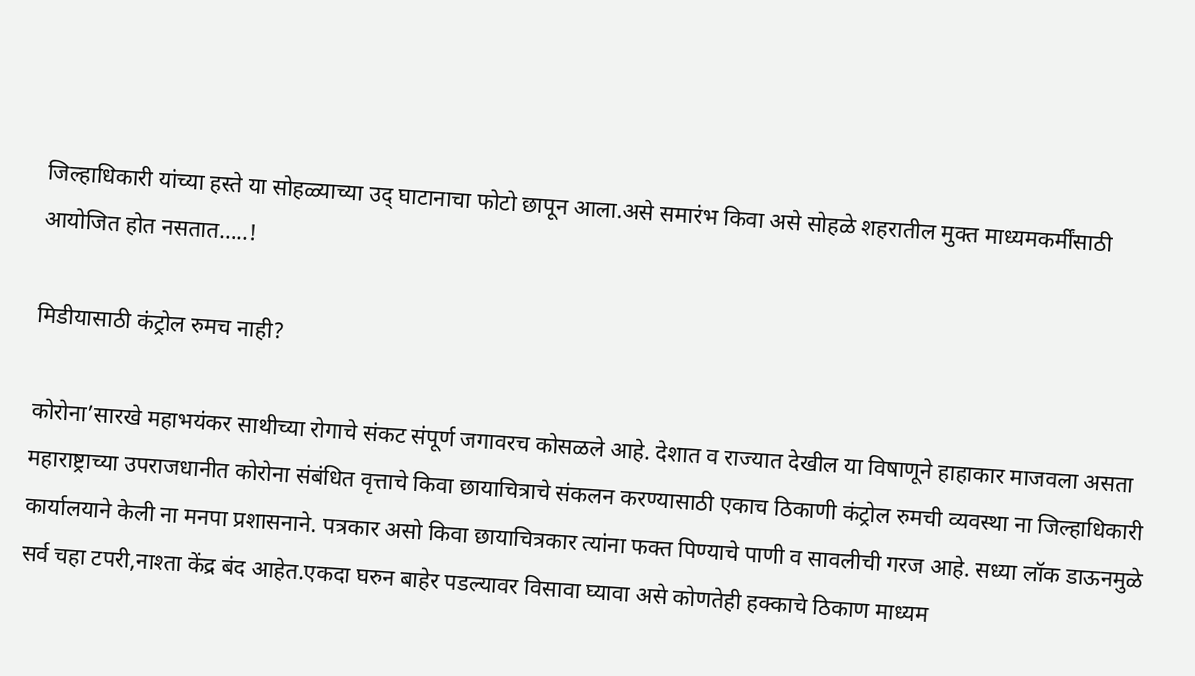जिल्हाधिकारी यांच्या हस्ते या सोहळ्याच्या उद् घाटानाचा फोटो छापून आला.असे समारंभ किवा असे सोहळे शहरातील मुक्त माध्यमकर्मींसाठी आयोजित होत नसतात…..!

मिडीयासाठी कंट्रोल रुमच नाही?

कोरोना’सारखे महाभयंकर साथीच्या रोगाचे संकट संपूर्ण जगावरच कोसळले आहे. देशात व राज्यात देखील या विषाणूने हाहाकार माजवला असता महाराष्ट्राच्या उपराजधानीत कोरोना संबंधित वृत्ताचे किवा छायाचित्राचे संकलन करण्यासाठी एकाच ठिकाणी कंट्रोल रुमची व्यवस्था ना जिल्हाधिकारी कार्यालयाने केली ना मनपा प्रशासनाने. पत्रकार असो किवा छायाचित्रकार त्यांना फक्त पिण्याचे पाणी व सावलीची गरज आहे. सध्या लॉक डाऊनमुळे सर्व चहा टपरी,नाश्‍ता केंद्र बंद आहेत.एकदा घरुन बाहेर पडल्यावर विसावा घ्यावा असे कोणतेही हक्काचे ठिकाण माध्यम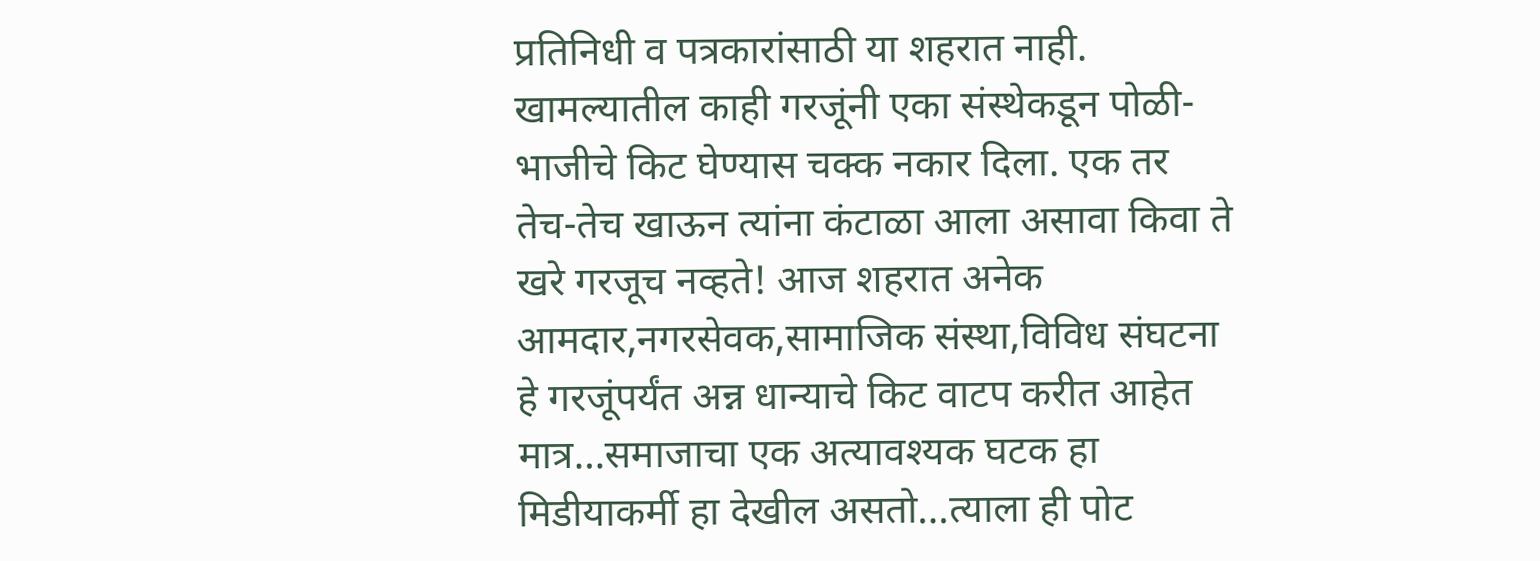प्रतिनिधी व पत्रकारांसाठी या शहरात नाही.
खामल्यातील काही गरजूंनी एका संस्थेकडून पोळी-भाजीचे किट घेण्यास चक्क नकार दिला. एक तर तेच-तेच खाऊन त्यांना कंटाळा आला असावा किवा ते खरे गरजूच नव्हते! आज शहरात अनेक आमदार,नगरसेवक,सामाजिक संस्था,विविध संघटना हे गरजूंपर्यंत अन्न धान्याचे किट वाटप करीत आहेत मात्र…समाजाचा एक अत्यावश्‍यक घटक हा मिडीयाकर्मी हा देखील असतो…त्याला ही पोट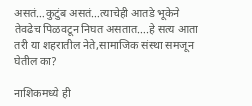असतं…कुटुंब असतं…त्याचेही आतडे भूकेने तेवढेच पिळवटून निघत असतात….हे सत्य आता तरी या शहरातील नेते,सामाजिक संस्था समजून घेतील का?

नाशिकमध्ये ही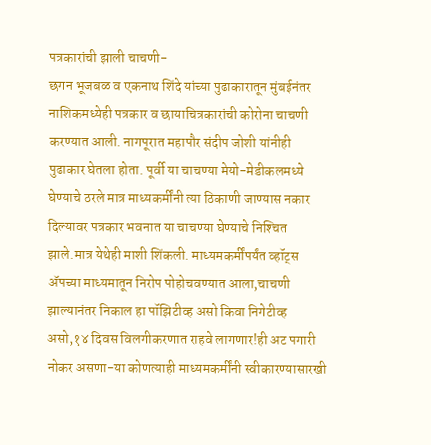पत्रकारांची झाली चाचणी-
छगन भूजबळ व एकनाथ शिंदे यांच्या पुढाकारातून मुंबईनंतर नाशिकमध्येही पत्रकार व छायाचित्रकारांची कोरोना चाचणी करण्यात आली. नागपूरात महापौर संदीप जोशी यांनीही पुढाकार घेतला होता. पूर्वी या चाचण्या मेयो-मेडीकलमध्ये घेण्याचे ठरले मात्र माध्यकर्मींनी त्या ठिकाणी जाण्यास नकार दिल्यावर पत्रकार भवनात या चाचण्या घेण्याचे निश्‍चित झाले.मात्र येथेही माशी शिंकली. माध्यमकर्मींपर्यंत व्हॉट्स ॲपच्या माध्यमातून निरोप पोहोचवण्यात आला,चाचणी झाल्यानंतर निकाल हा पॉझिटीव्ह असो किवा निगेटीव्ह असो,१४ दिवस विलगीकरणात राहवे लागणार!ही अट पगारी नोकर असणा-या कोणत्याही माध्यमकर्मींनी स्वीकारण्यासारखी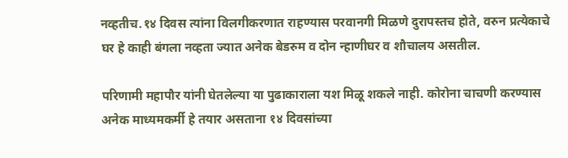नव्हतीच.१४ दिवस त्यांना विलगीकरणात राहण्यास परवानगी मिळणे दुरापस्तच होते, वरुन प्रत्येकाचे घर हे काही बंगला नव्हता ज्यात अनेक बेडरुम व दोन न्हाणीघर व शौचालय असतील.

परिणामी महापौर यांनी घेतलेल्या या पुढाकाराला यश मिळू शकले नाही. कोरोना चाचणी करण्यास अनेक माध्यमकर्मी हे तयार असताना १४ दिवसांच्या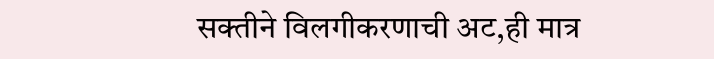सक्तीने विलगीकरणाची अट,ही मात्र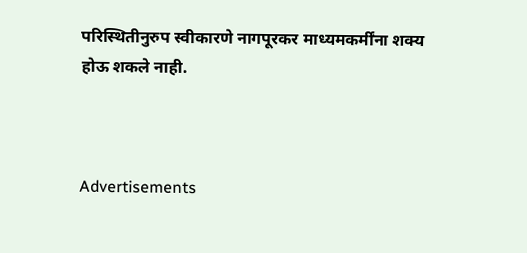परिस्थितीनुरुप स्वीकारणे नागपूरकर माध्यमकर्मींना शक्य होऊ शकले नाही.



Advertisements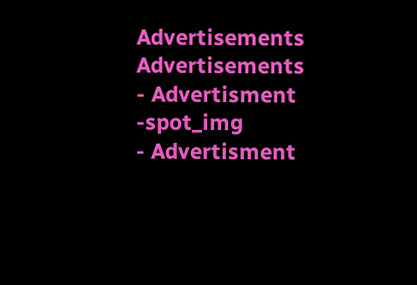Advertisements
Advertisements
- Advertisment -spot_img
- Advertisment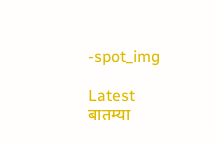-spot_img

Latest बातम्या